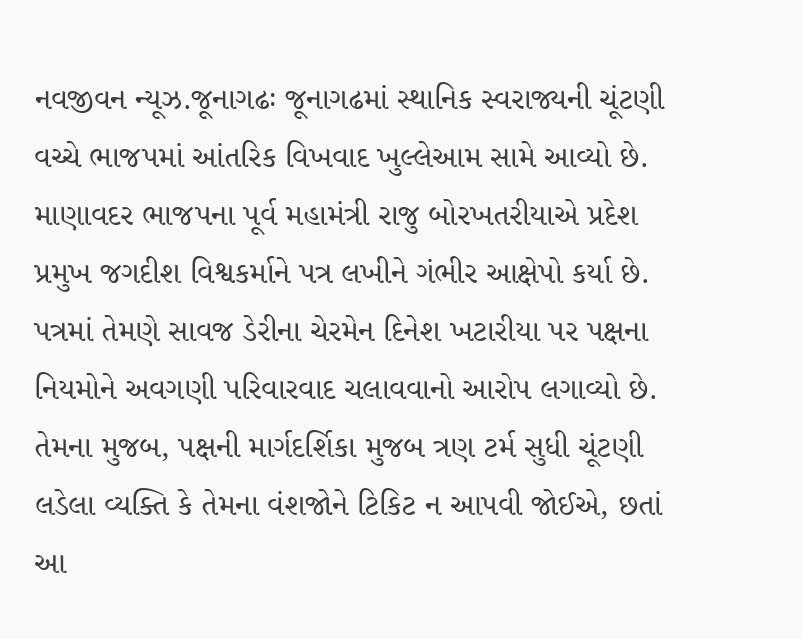નવજીવન ન્યૂઝ.જૂનાગઢઃ જૂનાગઢમાં સ્થાનિક સ્વરાજ્યની ચૂંટણી વચ્ચે ભાજપમાં આંતરિક વિખવાદ ખુલ્લેઆમ સામે આવ્યો છે. માણાવદર ભાજપના પૂર્વ મહામંત્રી રાજુ બોરખતરીયાએ પ્રદેશ પ્રમુખ જગદીશ વિશ્વકર્માને પત્ર લખીને ગંભીર આક્ષેપો કર્યા છે.
પત્રમાં તેમણે સાવજ ડેરીના ચેરમેન દિનેશ ખટારીયા પર પક્ષના નિયમોને અવગણી પરિવારવાદ ચલાવવાનો આરોપ લગાવ્યો છે. તેમના મુજબ, પક્ષની માર્ગદર્શિકા મુજબ ત્રણ ટર્મ સુધી ચૂંટણી લડેલા વ્યક્તિ કે તેમના વંશજોને ટિકિટ ન આપવી જોઈએ, છતાં આ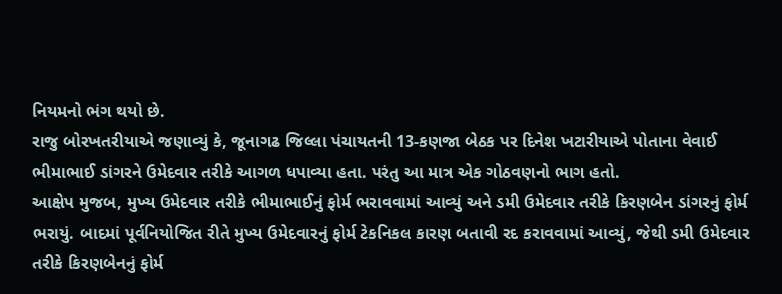નિયમનો ભંગ થયો છે.
રાજુ બોરખતરીયાએ જણાવ્યું કે, જૂનાગઢ જિલ્લા પંચાયતની 13-કણજા બેઠક પર દિનેશ ખટારીયાએ પોતાના વેવાઈ ભીમાભાઈ ડાંગરને ઉમેદવાર તરીકે આગળ ધપાવ્યા હતા. પરંતુ આ માત્ર એક ગોઠવણનો ભાગ હતો.
આક્ષેપ મુજબ, મુખ્ય ઉમેદવાર તરીકે ભીમાભાઈનું ફોર્મ ભરાવવામાં આવ્યું અને ડમી ઉમેદવાર તરીકે કિરણબેન ડાંગરનું ફોર્મ ભરાયું. બાદમાં પૂર્વનિયોજિત રીતે મુખ્ય ઉમેદવારનું ફોર્મ ટેકનિકલ કારણ બતાવી રદ કરાવવામાં આવ્યું, જેથી ડમી ઉમેદવાર તરીકે કિરણબેનનું ફોર્મ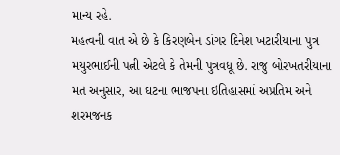માન્ય રહે.
મહત્વની વાત એ છે કે કિરણબેન ડાંગર દિનેશ ખટારીયાના પુત્ર મયુરભાઈની પત્ની એટલે કે તેમની પુત્રવધૂ છે. રાજુ બોરખતરીયાના મત અનુસાર, આ ઘટના ભાજપના ઇતિહાસમાં અપ્રતિમ અને શરમજનક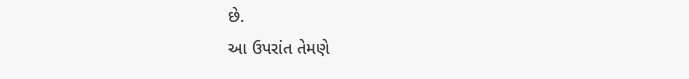છે.
આ ઉપરાંત તેમણે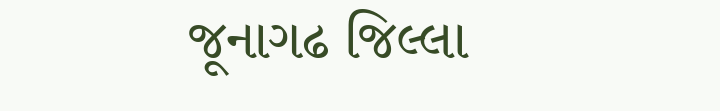જૂનાગઢ જિલ્લા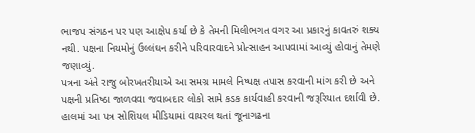ભાજપ સંગઠન પર પણ આક્ષેપ કર્યા છે કે તેમની મિલીભગત વગર આ પ્રકારનું કાવતરું શક્ય નથી. પક્ષના નિયમોનું ઉલ્લંઘન કરીને પરિવારવાદને પ્રોત્સાહન આપવામાં આવ્યું હોવાનું તેમણે જણાવ્યું.
પત્રના અંતે રાજુ બોરખતરીયાએ આ સમગ્ર મામલે નિષ્પક્ષ તપાસ કરવાની માંગ કરી છે અને પક્ષની પ્રતિષ્ઠા જાળવવા જવાબદાર લોકો સામે કડક કાર્યવાહી કરવાની જરૂરિયાત દર્શાવી છે.
હાલમાં આ પત્ર સોશિયલ મીડિયામાં વાયરલ થતાં જૂનાગઢના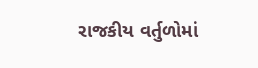રાજકીય વર્તુળોમાં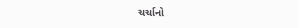ચર્ચાનો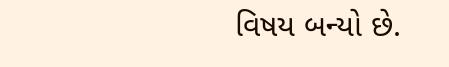વિષય બન્યો છે.